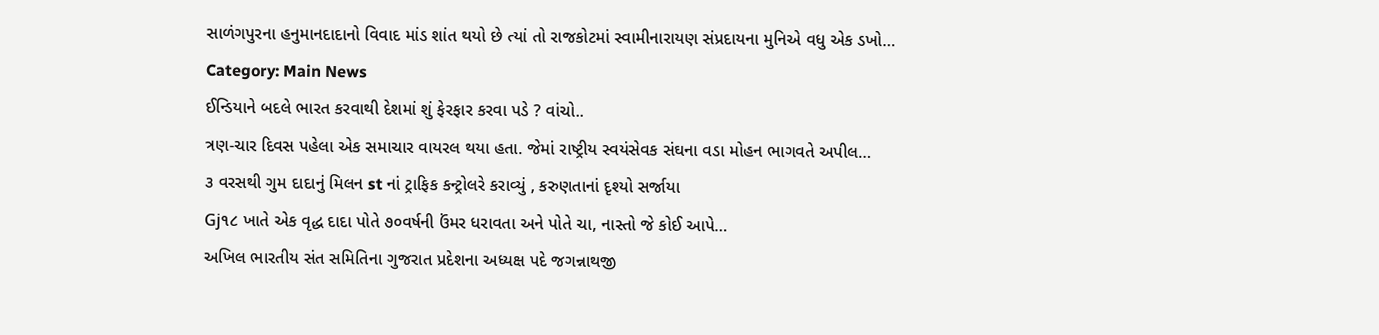સાળંગપુરના હનુમાનદાદાનો વિવાદ માંડ શાંત થયો છે ત્યાં તો રાજકોટમાં સ્વામીનારાયણ સંપ્રદાયના મુનિએ વધુ એક ડખો…
Category: Main News
ઈન્ડિયાને બદલે ભારત કરવાથી દેશમાં શું ફેરફાર કરવા પડે ? વાંચો..
ત્રણ-ચાર દિવસ પહેલા એક સમાચાર વાયરલ થયા હતા. જેમાં રાષ્ટ્રીય સ્વયંસેવક સંઘના વડા મોહન ભાગવતે અપીલ…
૩ વરસથી ગુમ દાદાનું મિલન st નાં ટ્રાફિક કન્ટ્રોલરે કરાવ્યું , કરુણતાનાં દૃશ્યો સર્જાયા
Gj૧૮ ખાતે એક વૃદ્ધ દાદા પોતે ૭૦વર્ષની ઉંમર ધરાવતા અને પોતે ચા, નાસ્તો જે કોઈ આપે…
અખિલ ભારતીય સંત સમિતિના ગુજરાત પ્રદેશના અધ્યક્ષ પદે જગન્નાથજી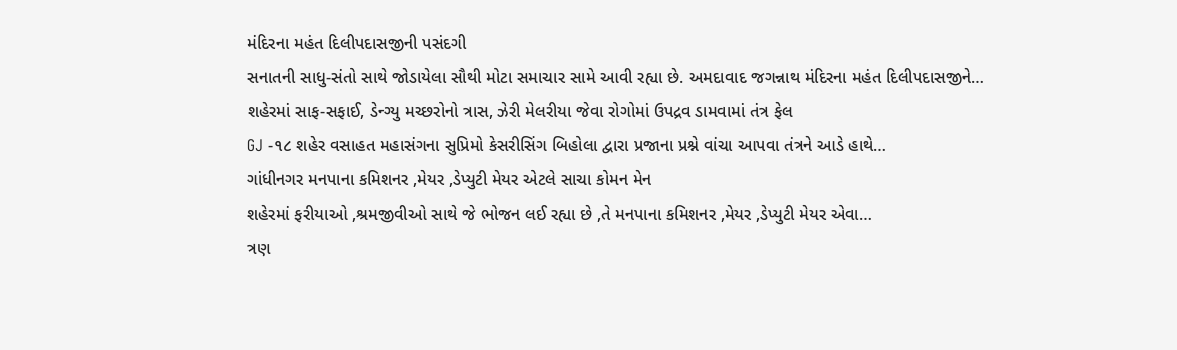મંદિરના મહંત દિલીપદાસજીની પસંદગી
સનાતની સાધુ-સંતો સાથે જોડાયેલા સૌથી મોટા સમાચાર સામે આવી રહ્યા છે. અમદાવાદ જગન્નાથ મંદિરના મહંત દિલીપદાસજીને…
શહેરમાં સાફ-સફાઈ, ડેન્ગ્યુ મચ્છરોનો ત્રાસ, ઝેરી મેલરીયા જેવા રોગોમાં ઉપદ્રવ ડામવામાં તંત્ર ફેલ
GJ -૧૮ શહેર વસાહત મહાસંગના સુપ્રિમો કેસરીસિંગ બિહોલા દ્વારા પ્રજાના પ્રશ્ને વાંચા આપવા તંત્રને આડે હાથે…
ગાંધીનગર મનપાના કમિશનર ,મેયર ,ડેપ્યુટી મેયર એટલે સાચા કોમન મેન
શહેરમાં ફરીયાઓ ,શ્રમજીવીઓ સાથે જે ભોજન લઈ રહ્યા છે ,તે મનપાના કમિશનર ,મેયર ,ડેપ્યુટી મેયર એવા…
ત્રણ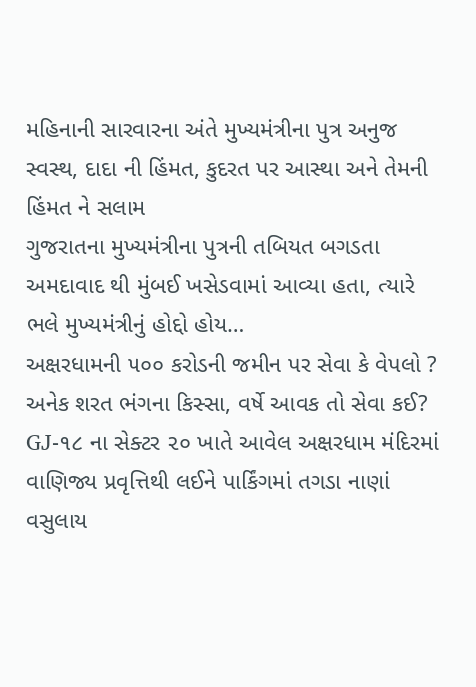મહિનાની સારવારના અંતે મુખ્યમંત્રીના પુત્ર અનુજ સ્વસ્થ, દાદા ની હિંમત, કુદરત પર આસ્થા અને તેમની હિંમત ને સલામ
ગુજરાતના મુખ્યમંત્રીના પુત્રની તબિયત બગડતા અમદાવાદ થી મુંબઈ ખસેડવામાં આવ્યા હતા, ત્યારે ભલે મુખ્યમંત્રીનું હોદ્દો હોય…
અક્ષરધામની ૫૦૦ કરોડની જમીન પર સેવા કે વેપલો ? અનેક શરત ભંગના કિસ્સા, વર્ષે આવક તો સેવા કઈ?
GJ-૧૮ ના સેક્ટર ૨૦ ખાતે આવેલ અક્ષરધામ મંદિરમાં વાણિજ્ય પ્રવૃત્તિથી લઈને પાર્કિંગમાં તગડા નાણાં વસુલાય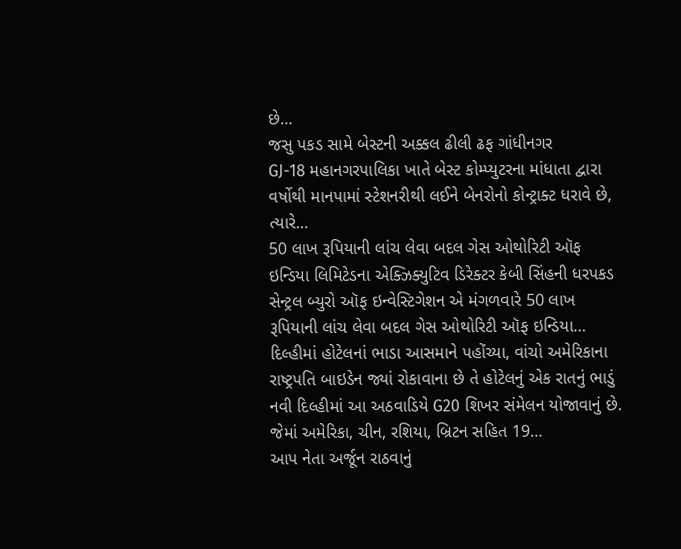છે…
જસુ પકડ સામે બેસ્ટની અક્કલ ઢીલી ઢફ ગાંધીનગર
GJ-18 મહાનગરપાલિકા ખાતે બેસ્ટ કોમ્પ્યુટરના માંધાતા દ્વારા વર્ષોથી માનપામાં સ્ટેશનરીથી લઈને બેનરોનો કોન્ટ્રાક્ટ ધરાવે છે, ત્યારે…
50 લાખ રૂપિયાની લાંચ લેવા બદલ ગેસ ઓથોરિટી ઑફ ઇન્ડિયા લિમિટેડના એક્ઝિક્યુટિવ ડિરેક્ટર કેબી સિંહની ધરપકડ
સેન્ટ્રલ બ્યુરો ઑફ ઇન્વેસ્ટિગેશન એ મંગળવારે 50 લાખ રૂપિયાની લાંચ લેવા બદલ ગેસ ઓથોરિટી ઑફ ઇન્ડિયા…
દિલ્હીમાં હોટેલનાં ભાડા આસમાને પહોંચ્યા, વાંચો અમેરિકાના રાષ્ટ્રપતિ બાઇડેન જ્યાં રોકાવાના છે તે હોટેલનું એક રાતનું ભાડું
નવી દિલ્હીમાં આ અઠવાડિયે G20 શિખર સંમેલન યોજાવાનું છે. જેમાં અમેરિકા, ચીન, રશિયા, બ્રિટન સહિત 19…
આપ નેતા અર્જૂન રાઠવાનું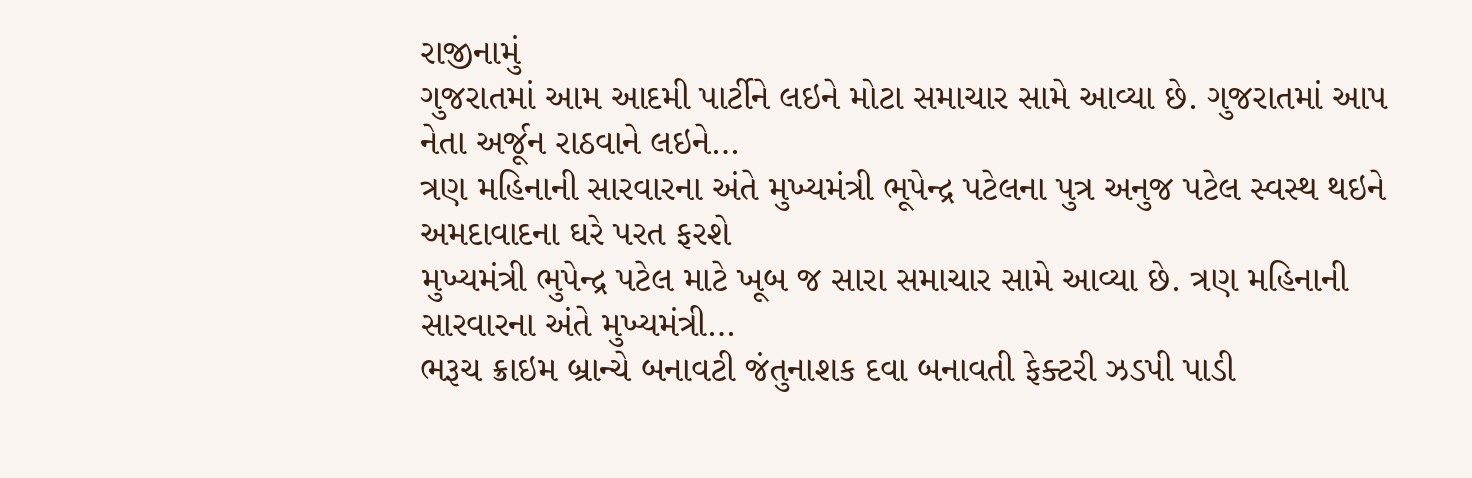રાજીનામું
ગુજરાતમાં આમ આદમી પાર્ટીને લઇને મોટા સમાચાર સામે આવ્યા છે. ગુજરાતમાં આપ નેતા અર્જૂન રાઠવાને લઇને…
ત્રણ મહિનાની સારવારના અંતે મુખ્યમંત્રી ભૂપેન્દ્ર પટેલના પુત્ર અનુજ પટેલ સ્વસ્થ થઇને અમદાવાદના ઘરે પરત ફરશે
મુખ્યમંત્રી ભુપેન્દ્ર પટેલ માટે ખૂબ જ સારા સમાચાર સામે આવ્યા છે. ત્રણ મહિનાની સારવારના અંતે મુખ્યમંત્રી…
ભરૂચ ક્રાઇમ બ્રાન્ચે બનાવટી જંતુનાશક દવા બનાવતી ફેક્ટરી ઝડપી પાડી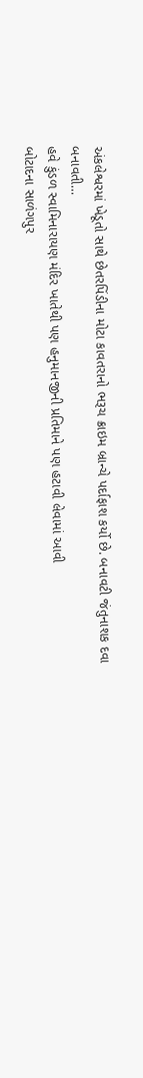અંકલેશ્વરમાં ખેડૂતો સાથે છેતરપિંડીના મોટા કાવતરાનો ભરૂચ ક્રાઇમ બ્રાન્ચે પર્દાફાશ કર્યો છે. બનાવટી જંતુનાશક દવા બનાવતી…
હવે કુંડળ સ્વામિનારાયણ મંદિર ખાતેથી પણ હનુમાનજીની પ્રતિમાને પણ હટાવી લેવામાં આવી
બોટાદના સાળંગપુર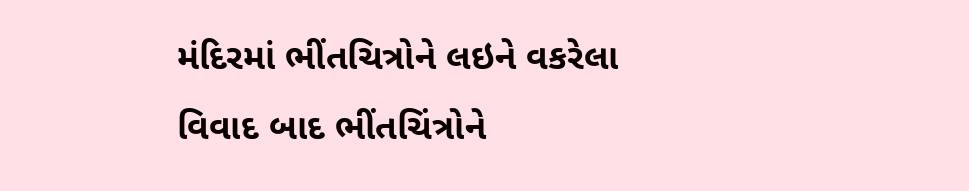મંદિરમાં ભીંતચિત્રોને લઇને વકરેલા વિવાદ બાદ ભીંતચિંત્રોને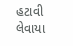હટાવી લેવાયા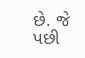છે. જે પછી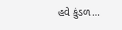હવે કુંડળ…